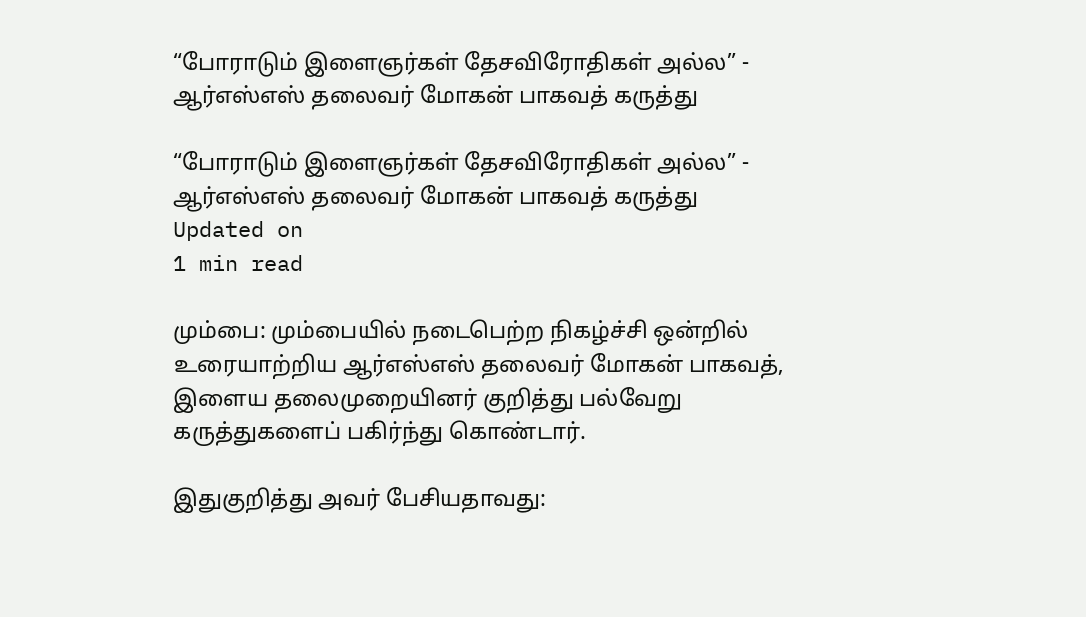“போராடும் இளைஞர்கள் தேசவிரோதிகள் அல்ல” - ஆர்எஸ்எஸ் தலைவர் மோகன் பாகவத் கருத்து

“போராடும் இளைஞர்கள் தேசவிரோதிகள் அல்ல” - ஆர்எஸ்எஸ் தலைவர் மோகன் பாகவத் கருத்து
Updated on
1 min read

மும்பை: மும்பையில் நடைபெற்ற நிகழ்ச்சி ஒன்றில் உரையாற்றிய ஆர்எஸ்எஸ் தலைவர் மோகன் பாகவத், இளைய தலைமுறையினர் குறித்து பல்வேறு கருத்துகளைப் பகிர்ந்து கொண்டார்.

இதுகுறித்து அவர் பேசியதாவது: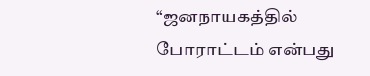“ஜனநாயகத்தில் போராட்டம் என்பது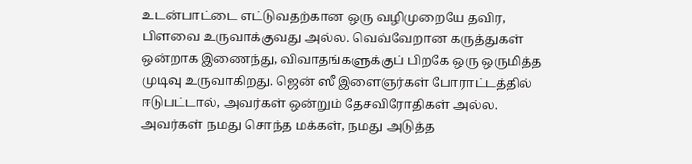உடன்பாட்டை எட்டுவதற்கான ஒரு வழிமுறையே தவிர, பிளவை உருவாக்குவது அல்ல. வெவ்வேறான கருத்துகள் ஒன்றாக இணைந்து, விவாதங்களுக்குப் பிறகே ஒரு ஒருமித்த முடிவு உருவாகிறது. ஜென் ஸீ இளைஞர்கள் போராட்டத்தில் ஈடுபட்டால், அவர்கள் ஒன்றும் தேசவிரோதிகள் அல்ல. அவர்கள் நமது சொந்த மக்கள், நமது அடுத்த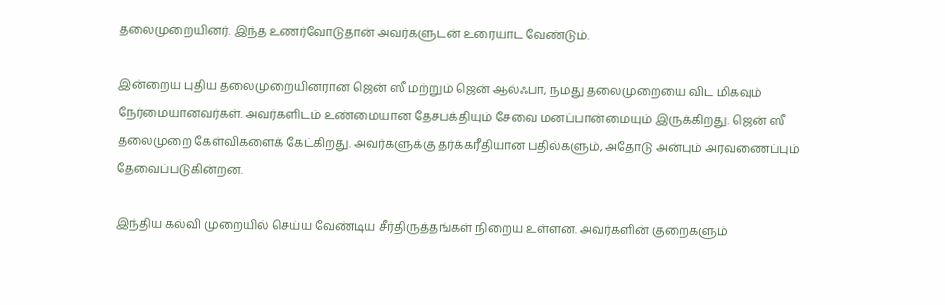தலைமுறையினர். இந்த உணர்வோடுதான் அவர்களுடன் உரையாட வேண்டும்.

இன்றைய புதிய தலைமுறையினரான ஜென் ஸீ மற்றும் ஜென் ஆல்ஃபா, நமது தலைமுறையை விட மிகவும் நேர்மையானவர்கள். அவர்களிடம் உண்மையான தேசபக்தியும் சேவை மனப்பான்மையும் இருக்கிறது. ஜென் ஸீ தலைமுறை கேள்விகளைக் கேட்கிறது. அவர்களுக்கு தர்க்கரீதியான பதில்களும், அதோடு அன்பும் அரவணைப்பும் தேவைப்படுகின்றன.

இந்திய கல்வி முறையில் செய்ய வேண்டிய சீர்திருத்தங்கள் நிறைய உள்ளன. அவர்களின் குறைகளும்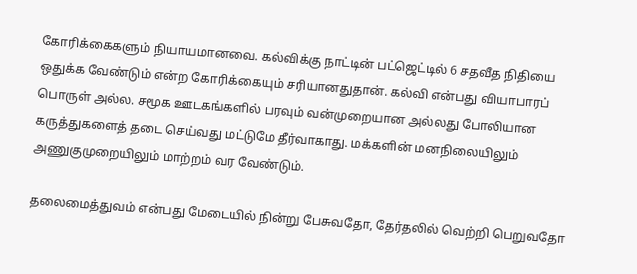கோரிக்கைகளும் நியாயமானவை. கல்விக்கு நாட்டின் பட்ஜெட்டில் 6 சதவீத நிதியை ஒதுக்க வேண்டும் என்ற கோரிக்கையும் சரியானதுதான். கல்வி என்பது வியாபாரப் பொருள் அல்ல. சமூக ஊடகங்களில் பரவும் வன்முறையான அல்லது போலியான கருத்துகளைத் தடை செய்வது மட்டுமே தீர்வாகாது. மக்களின் மனநிலையிலும் அணுகுமுறையிலும் மாற்றம் வர வேண்டும்.

தலைமைத்துவம் என்பது மேடையில் நின்று பேசுவதோ, தேர்தலில் வெற்றி பெறுவதோ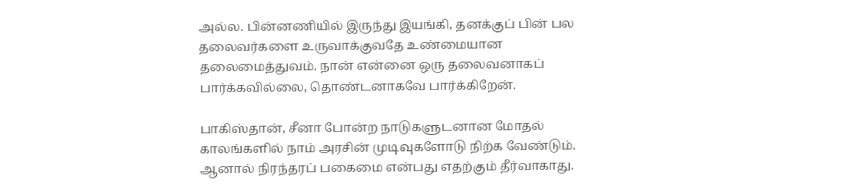அல்ல. பின்னணியில் இருந்து இயங்கி, தனக்குப் பின் பல தலைவர்களை உருவாக்குவதே உண்மையான தலைமைத்துவம். நான் என்னை ஒரு தலைவனாகப் பார்க்கவில்லை, தொண்டனாகவே பார்க்கிறேன்.

பாகிஸ்தான், சீனா போன்ற நாடுகளுடனான மோதல் காலங்களில் நாம் அரசின் முடிவுகளோடு நிற்க வேண்டும். ஆனால் நிரந்தரப் பகைமை என்பது எதற்கும் தீர்வாகாது.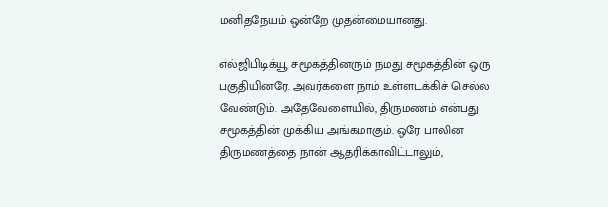மனிதநேயம் ஒன்றே முதன்மையானது.

எல்ஜிபிடிக்யூ சமூகத்தினரும் நமது சமூகத்தின் ஒரு பகுதியினரே. அவர்களை நாம் உள்ளடக்கிச் செல்ல வேண்டும். அதேவேளையில், திருமணம் என்பது சமூகத்தின் முக்கிய அங்கமாகும். ஒரே பாலின திருமணத்தை நான் ஆதரிக்காவிட்டாலும்,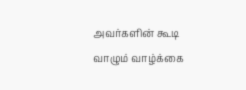அவர்களின் கூடி வாழும் வாழ்க்கை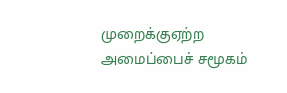முறைக்குஏற்ற அமைப்பைச் சமூகம்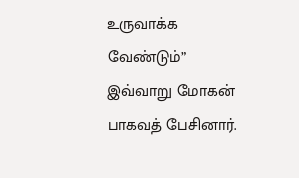உருவாக்க வேண்டும்” இவ்வாறு மோகன் பாகவத் பேசினார்.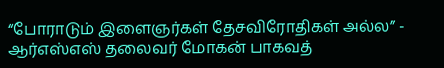“போராடும் இளைஞர்கள் தேசவிரோதிகள் அல்ல” - ஆர்எஸ்எஸ் தலைவர் மோகன் பாகவத்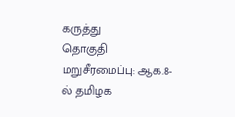கருத்து
தொகுதி மறுசீரமைப்பு: ஆக.8-ல் தமிழக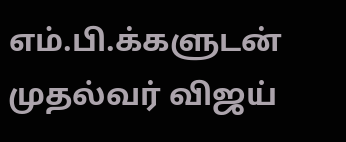எம்.பி.க்களுடன் முதல்வர் விஜய்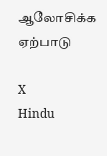ஆலோசிக்க ஏற்பாடு

X
Hindu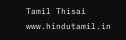Tamil Thisai
www.hindutamil.in